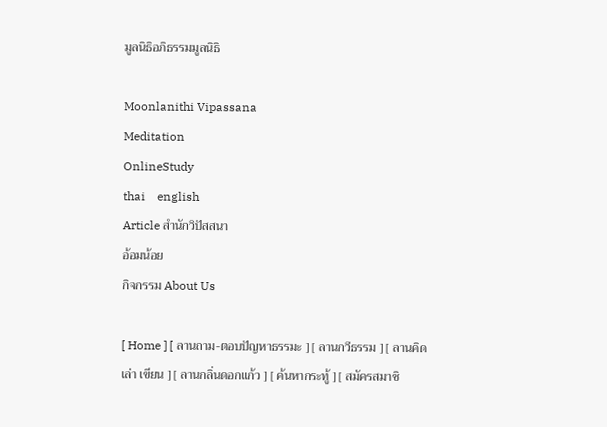มูลนิธิอภิธรรมมูลนิธิ

Moonlanithi Vipassana
Meditation
OnlineStudy
thai    english
Article สำนักวิปัสสนา
อ้อมน้อย
กิจกรรม About Us

[ Home ] [ ลานถาม-ตอบปัญหาธรรมะ ] [ ลานกวีธรรม ] [ ลานคิด เล่า เขียน ] [ ลานกลิ่นดอกแก้ว ] [ ค้นหากระทู้ ] [ สมัครสมาชิ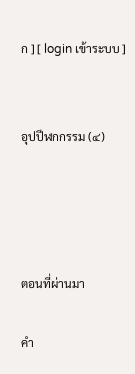ก ] [ login เข้าระบบ ]


อุปปีฬกกรรม (๔)




ตอนที่ผ่านมา

คำ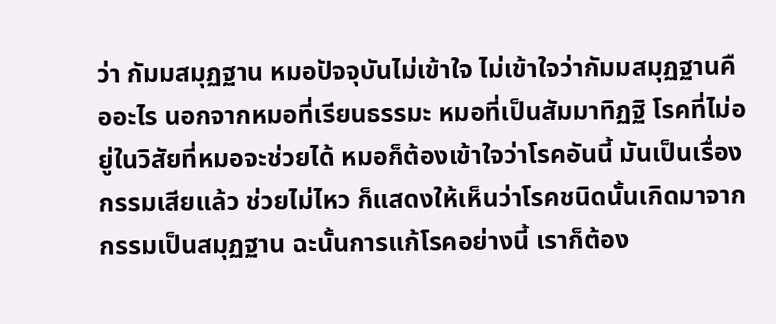ว่า กัมมสมุฏฐาน หมอปัจจุบันไม่เข้าใจ ไม่เข้าใจว่ากัมมสมุฏฐานคืออะไร นอกจากหมอที่เรียนธรรมะ หมอที่เป็นสัมมาทิฏฐิ โรคที่ไม่อยู่ในวิสัยที่หมอจะช่วยได้ หมอก็ต้องเข้าใจว่าโรคอันนี้ มันเป็นเรื่องกรรมเสียแล้ว ช่วยไม่ไหว ก็แสดงให้เห็นว่าโรคชนิดนั้นเกิดมาจากกรรมเป็นสมุฏฐาน ฉะนั้นการแก้โรคอย่างนี้ เราก็ต้อง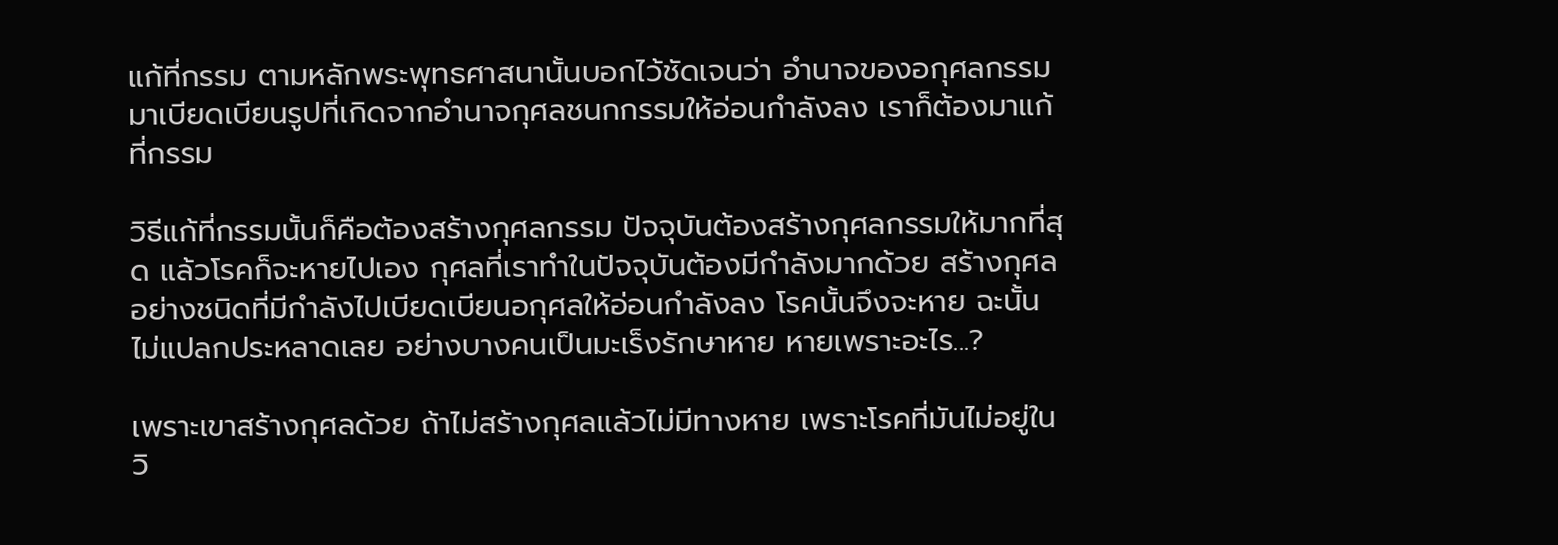แก้ที่กรรม ตามหลักพระพุทธศาสนานั้นบอกไว้ชัดเจนว่า อำนาจของอกุศลกรรมมาเบียดเบียนรูปที่เกิดจากอำนาจกุศลชนกกรรมให้อ่อนกำลังลง เราก็ต้องมาแก้ที่กรรม

วิธีแก้ที่กรรมนั้นก็คือต้องสร้างกุศลกรรม ปัจจุบันต้องสร้างกุศลกรรมให้มากที่สุด แล้วโรคก็จะหายไปเอง กุศลที่เราทำในปัจจุบันต้องมีกำลังมากด้วย สร้างกุศลอย่างชนิดที่มีกำลังไปเบียดเบียนอกุศลให้อ่อนกำลังลง โรคนั้นจึงจะหาย ฉะนั้นไม่แปลกประหลาดเลย อย่างบางคนเป็นมะเร็งรักษาหาย หายเพราะอะไร...?

เพราะเขาสร้างกุศลด้วย ถ้าไม่สร้างกุศลแล้วไม่มีทางหาย เพราะโรคที่มันไม่อยู่ในวิ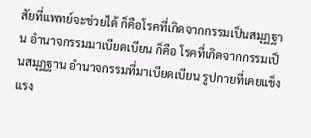สัยที่แพทย์จะช่วยได้ ก็คือโรคที่เกิดจากกรรมเป็นสมุฏฐาน อำนาจกรรมมาเบียดเบียน ก็คือ โรคที่เกิดจากกรรมเป็นสมุฏฐาน อำนาจกรรมที่มาเบียดเบียน รูปกายที่เคยแข็งแรง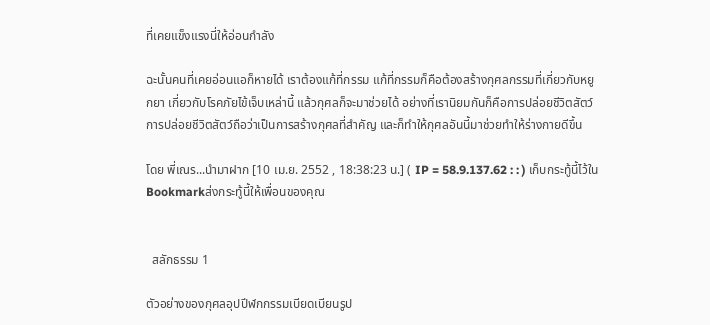ที่เคยแข็งแรงนี่ให้อ่อนกำลัง

ฉะนั้นคนที่เคยอ่อนแอก็หายได้ เราต้องแก้ที่กรรม แก้ที่กรรมก็คือต้องสร้างกุศลกรรมที่เกี่ยวกับหยูกยา เกี่ยวกับโรคภัยไข้เจ็บเหล่านี้ แล้วกุศลก็จะมาช่วยได้ อย่างที่เรานิยมกันก็คือการปล่อยชีวิตสัตว์ การปล่อยชีวิตสัตว์ถือว่าเป็นการสร้างกุศลที่สำคัญ และก็ทำให้กุศลอันนี้มาช่วยทำให้ร่างกายดีขึ้น

โดย พี่เณร...นำมาฝาก [10 เม.ย. 2552 , 18:38:23 น.] ( IP = 58.9.137.62 : : ) เก็บกระทู้นี้ไว้ใน Bookmarkส่งกระทู้นี้ให้เพื่อนของคุณ


  สลักธรรม 1

ตัวอย่างของกุศลอุปปีฬกกรรมเบียดเบียนรูป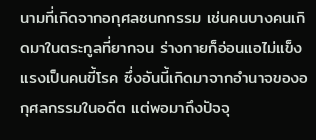นามที่เกิดจากอกุศลชนกกรรม เช่นคนบางคนเกิดมาในตระกูลที่ยากจน ร่างกายก็อ่อนแอไม่แข็งแรงเป็นคนขี้โรค ซึ่งอันนี้เกิดมาจากอำนาจของอกุศลกรรมในอดีต แต่พอมาถึงปัจจุ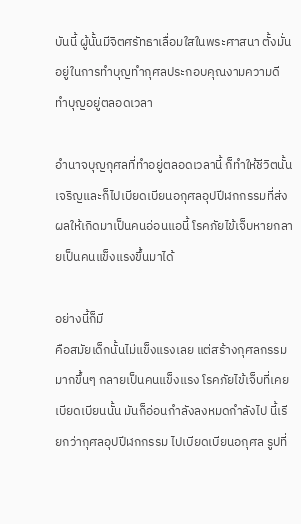บันนี้ ผู้นั้นมีจิตศรัทธาเลื่อมใสในพระศาสนา ตั้งมั่นอยู่ในการทำบุญทำกุศลประกอบคุณงามความดี ทำบุญอยู่ตลอดเวลา

อำนาจบุญกุศลที่ทำอยู่ตลอดเวลานี้ ก็ทำให้ชีวิตนั้นเจริญและก็ไปเบียดเบียนอกุศลอุปปีฬกกรรมที่ส่งผลให้เกิดมาเป็นคนอ่อนแอนี้ โรคภัยไข้เจ็บหายกลายเป็นคนแข็งแรงขึ้นมาได้

อย่างนี้ก็มี
คือสมัยเด็กนั้นไม่แข็งแรงเลย แต่สร้างกุศลกรรมมากขึ้นๆ กลายเป็นคนแข็งแรง โรคภัยไข้เจ็บที่เคยเบียดเบียนนั้น มันก็อ่อนกำลังลงหมดกำลังไป นี้เรียกว่ากุศลอุปปีฬกกรรม ไปเบียดเบียนอกุศล รูปที่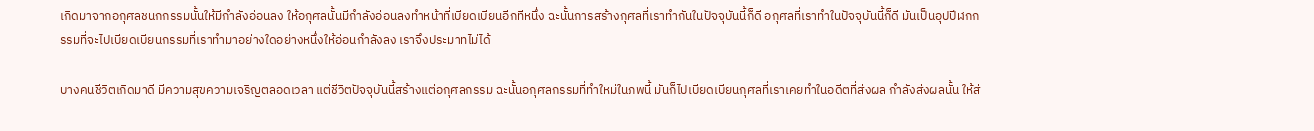เกิดมาจากอกุศลชนกกรรมนั้นให้มีกำลังอ่อนลง ให้อกุศลนั้นมีกำลังอ่อนลงทำหน้าที่เบียดเบียนอีกทีหนึ่ง ฉะนั้นการสร้างกุศลที่เราทำกันในปัจจุบันนี้ก็ดี อกุศลที่เราทำในปัจจุบันนี้ก็ดี มันเป็นอุปปีฬกกรรมที่จะไปเบียดเบียนกรรมที่เราทำมาอย่างใดอย่างหนึ่งให้อ่อนกำลังลง เราจึงประมาทไม่ได้

บางคนชีวิตเกิดมาดี มีความสุขความเจริญตลอดเวลา แต่ชีวิตปัจจุบันนี้สร้างแต่อกุศลกรรม ฉะนั้นอกุศลกรรมที่ทำใหม่ในภพนี้ มันก็ไปเบียดเบียนกุศลที่เราเคยทำในอดีตที่ส่งผล กำลังส่งผลนั้น ให้ส่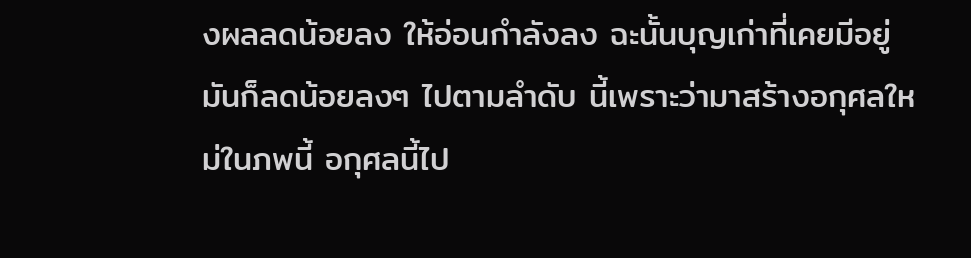งผลลดน้อยลง ให้อ่อนกำลังลง ฉะนั้นบุญเก่าที่เคยมีอยู่มันก็ลดน้อยลงๆ ไปตามลำดับ นี้เพราะว่ามาสร้างอกุศลใหม่ในภพนี้ อกุศลนี้ไป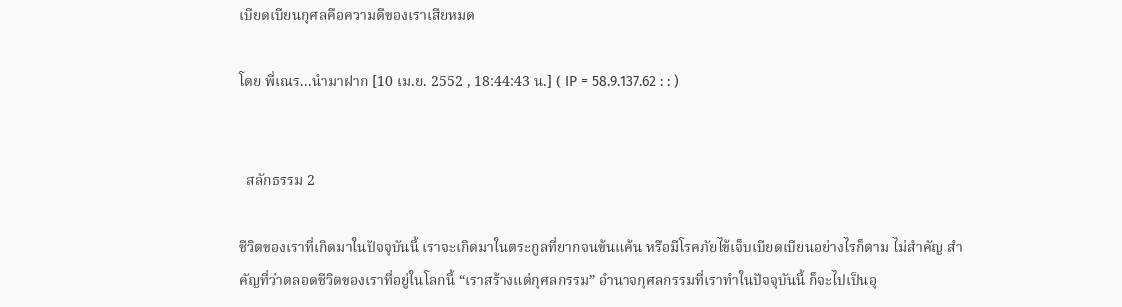เบียดเบียนกุศลคือความดีของเราเสียหมด

โดย พี่เณร...นำมาฝาก [10 เม.ย. 2552 , 18:44:43 น.] ( IP = 58.9.137.62 : : )


  สลักธรรม 2

ชีวิตของเราที่เกิดมาในปัจจุบันนี้ เราจะเกิดมาในตระกูลที่ยากจนข้นแค้น หรือมีโรคภัยไข้เจ็บเบียดเบียนอย่างไรก็ตาม ไม่สำคัญ สำคัญที่ว่าตลอดชีวิตของเราที่อยู่ในโลกนี้ “เราสร้างแต่กุศลกรรม” อำนาจกุศลกรรมที่เราทำในปัจจุบันนี้ ก็จะไปเป็นอุ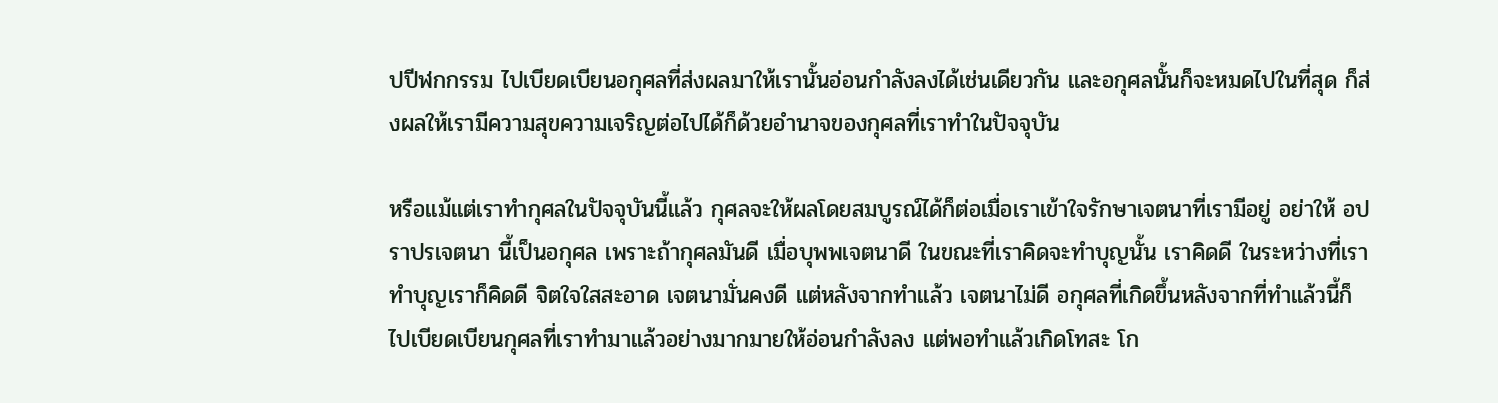ปปีฬกกรรม ไปเบียดเบียนอกุศลที่ส่งผลมาให้เรานั้นอ่อนกำลังลงได้เช่นเดียวกัน และอกุศลนั้นก็จะหมดไปในที่สุด ก็ส่งผลให้เรามีความสุขความเจริญต่อไปได้ก็ด้วยอำนาจของกุศลที่เราทำในปัจจุบัน

หรือแม้แต่เราทำกุศลในปัจจุบันนี้แล้ว กุศลจะให้ผลโดยสมบูรณ์ได้ก็ต่อเมื่อเราเข้าใจรักษาเจตนาที่เรามีอยู่ อย่าให้ อปราปรเจตนา นี้เป็นอกุศล เพราะถ้ากุศลมันดี เมื่อบุพพเจตนาดี ในขณะที่เราคิดจะทำบุญนั้น เราคิดดี ในระหว่างที่เราทำบุญเราก็คิดดี จิตใจใสสะอาด เจตนามั่นคงดี แต่หลังจากทำแล้ว เจตนาไม่ดี อกุศลที่เกิดขึ้นหลังจากที่ทำแล้วนี้ก็ไปเบียดเบียนกุศลที่เราทำมาแล้วอย่างมากมายให้อ่อนกำลังลง แต่พอทำแล้วเกิดโทสะ โก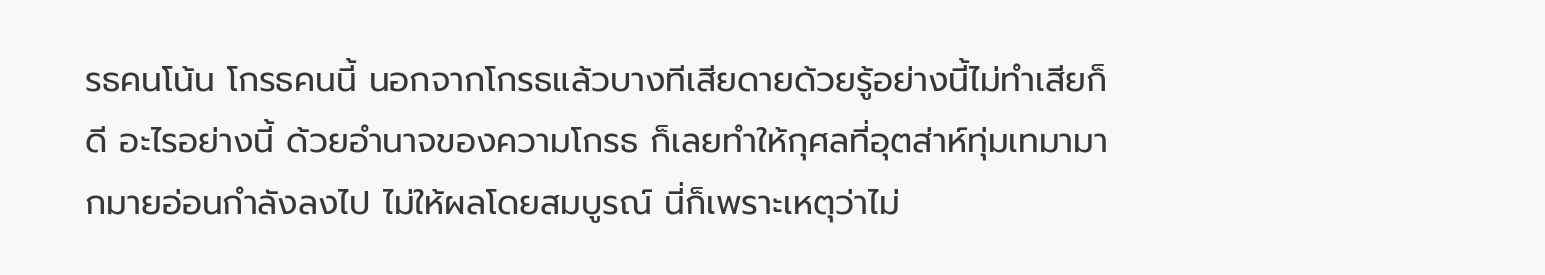รธคนโน้น โกรธคนนี้ นอกจากโกรธแล้วบางทีเสียดายด้วยรู้อย่างนี้ไม่ทำเสียก็ดี อะไรอย่างนี้ ด้วยอำนาจของความโกรธ ก็เลยทำให้กุศลที่อุตส่าห์ทุ่มเทมามากมายอ่อนกำลังลงไป ไม่ให้ผลโดยสมบูรณ์ นี่ก็เพราะเหตุว่าไม่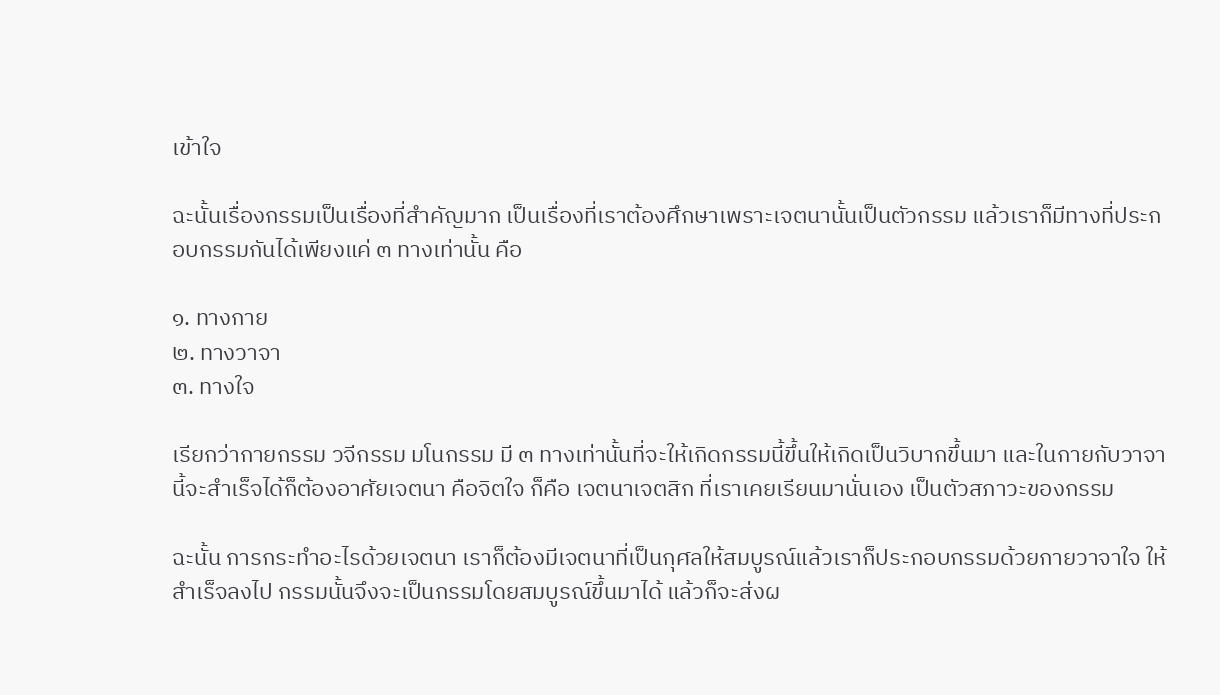เข้าใจ

ฉะนั้นเรื่องกรรมเป็นเรื่องที่สำคัญมาก เป็นเรื่องที่เราต้องศึกษาเพราะเจตนานั้นเป็นตัวกรรม แล้วเราก็มีทางที่ประกอบกรรมกันได้เพียงแค่ ๓ ทางเท่านั้น คือ

๑. ทางกาย
๒. ทางวาจา
๓. ทางใจ

เรียกว่ากายกรรม วจีกรรม มโนกรรม มี ๓ ทางเท่านั้นที่จะให้เกิดกรรมนี้ขึ้นให้เกิดเป็นวิบากขึ้นมา และในกายกับวาจานี้จะสำเร็จได้ก็ต้องอาศัยเจตนา คือจิตใจ ก็คือ เจตนาเจตสิก ที่เราเคยเรียนมานั่นเอง เป็นตัวสภาวะของกรรม

ฉะนั้น การกระทำอะไรด้วยเจตนา เราก็ต้องมีเจตนาที่เป็นกุศลให้สมบูรณ์แล้วเราก็ประกอบกรรมด้วยกายวาจาใจ ให้สำเร็จลงไป กรรมนั้นจึงจะเป็นกรรมโดยสมบูรณ์ขึ้นมาได้ แล้วก็จะส่งผ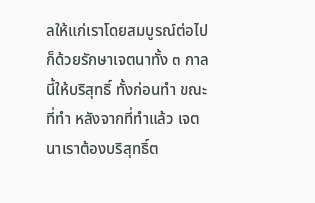ลให้แก่เราโดยสมบูรณ์ต่อไป ก็ด้วยรักษาเจตนาทั้ง ๓ กาลนี้ให้บริสุทธิ์ ทั้งก่อนทำ ขณะที่ทำ หลังจากที่ทำแล้ว เจตนาเราต้องบริสุทธิ์ต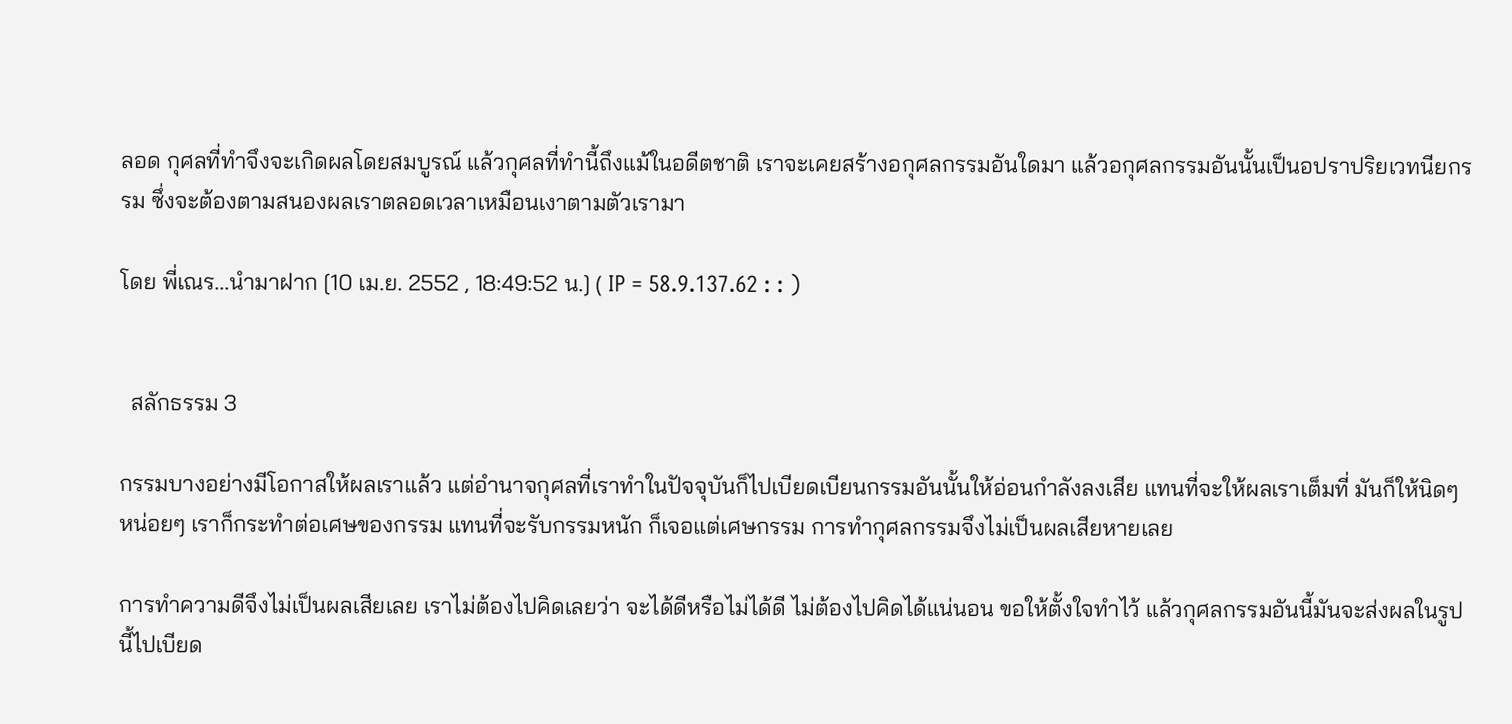ลอด กุศลที่ทำจึงจะเกิดผลโดยสมบูรณ์ แล้วกุศลที่ทำนี้ถึงแม้ในอดีตชาติ เราจะเคยสร้างอกุศลกรรมอันใดมา แล้วอกุศลกรรมอันนั้นเป็นอปราปริยเวทนียกรรม ซึ่งจะต้องตามสนองผลเราตลอดเวลาเหมือนเงาตามตัวเรามา

โดย พี่เณร...นำมาฝาก [10 เม.ย. 2552 , 18:49:52 น.] ( IP = 58.9.137.62 : : )


  สลักธรรม 3

กรรมบางอย่างมีโอกาสให้ผลเราแล้ว แต่อำนาจกุศลที่เราทำในปัจจุบันก็ไปเบียดเบียนกรรมอันนั้นให้อ่อนกำลังลงเสีย แทนที่จะให้ผลเราเต็มที่ มันก็ให้นิดๆ หน่อยๆ เราก็กระทำต่อเศษของกรรม แทนที่จะรับกรรมหนัก ก็เจอแต่เศษกรรม การทำกุศลกรรมจึงไม่เป็นผลเสียหายเลย

การทำความดีจึงไม่เป็นผลเสียเลย เราไม่ต้องไปคิดเลยว่า จะได้ดีหรือไม่ได้ดี ไม่ต้องไปคิดได้แน่นอน ขอให้ตั้งใจทำไว้ แล้วกุศลกรรมอันนี้มันจะส่งผลในรูปนี้ไปเบียด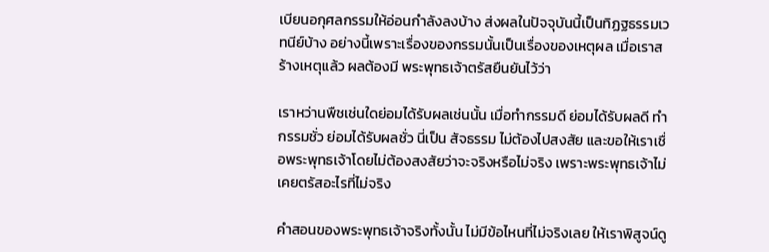เบียนอกุศลกรรมให้อ่อนกำลังลงบ้าง ส่งผลในปัจจุบันนี้เป็นทิฏฐธรรมเวทนีย์บ้าง อย่างนี้เพราะเรื่องของกรรมนั้นเป็นเรื่องของเหตุผล เมื่อเราสร้างเหตุแล้ว ผลต้องมี พระพุทธเจ้าตรัสยืนยันไว้ว่า

เราหว่านพืชเช่นใดย่อมได้รับผลเช่นนั้น เมื่อทำกรรมดี ย่อมได้รับผลดี ทำกรรมชั่ว ย่อมได้รับผลชั่ว นี่เป็น สัจธรรม ไม่ต้องไปสงสัย และขอให้เราเชื่อพระพุทธเจ้าโดยไม่ต้องสงสัยว่าจะจริงหรือไม่จริง เพราะพระพุทธเจ้าไม่เคยตรัสอะไรที่ไม่จริง

คำสอนของพระพุทธเจ้าจริงทั้งนั้น ไม่มีข้อไหนที่ไม่จริงเลย ให้เราพิสูจน์ดู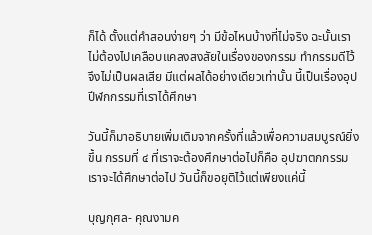ก็ได้ ตั้งแต่คำสอนง่ายๆ ว่า มีข้อไหนบ้างที่ไม่จริง ฉะนั้นเราไม่ต้องไปเคลือบแคลงสงสัยในเรื่องของกรรม ทำกรรมดีไว้จึงไม่เป็นผลเสีย มีแต่ผลได้อย่างเดียวเท่านั้น นี้เป็นเรื่องอุปปีฬกกรรมที่เราได้ศึกษา

วันนี้ก็มาอธิบายเพิ่มเติมจากครั้งที่แล้วเพื่อความสมบูรณ์ยิ่งขึ้น กรรมที่ ๔ ที่เราจะต้องศึกษาต่อไปก็คือ อุปฆาตกกรรม เราจะได้ศึกษาต่อไป วันนี้ก็ขอยุติไว้แต่เพียงแค่นี้

บุญกุศล- คุณงามค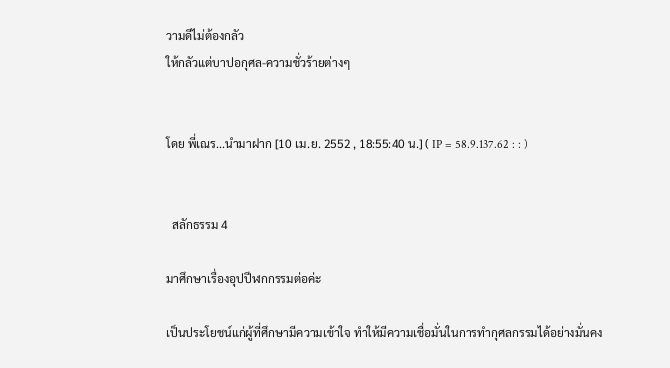วามดีไม่ต้องกลัว
ให้กลัวแต่บาปอกุศล-ความชั่วร้ายต่างๆ


โดย พี่เณร...นำมาฝาก [10 เม.ย. 2552 , 18:55:40 น.] ( IP = 58.9.137.62 : : )


  สลักธรรม 4

มาศึกษาเรื่องอุปปีฬกกรรมต่อค่ะ

เป็นประโยชน์แก่ผู้ที่ศึกษามีความเข้าใจ ทำให้มีความเชื่อมั่นในการทำกุศลกรรมได้อย่างมั่นคง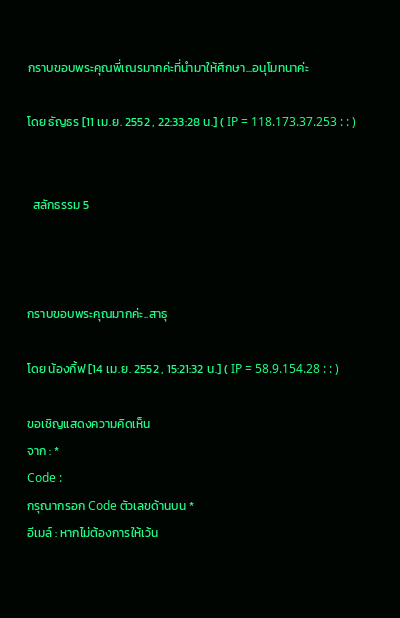กราบขอบพระคุณพี่เณรมากค่ะที่นำมาให้ศึกษา...อนุโมทนาค่ะ

โดย ธัญธร [11 เม.ย. 2552 , 22:33:28 น.] ( IP = 118.173.37.253 : : )


  สลักธรรม 5



กราบขอบพระคุณมากค่ะ..สาธุ

โดย น้องกิ้ฟ [14 เม.ย. 2552 , 15:21:32 น.] ( IP = 58.9.154.28 : : )

ขอเชิญแสดงความคิดเห็น
จาก : *
Code :
กรุณากรอก Code ตัวเลขด้านบน *
อีเมล์ : หากไม่ต้องการให้เว้น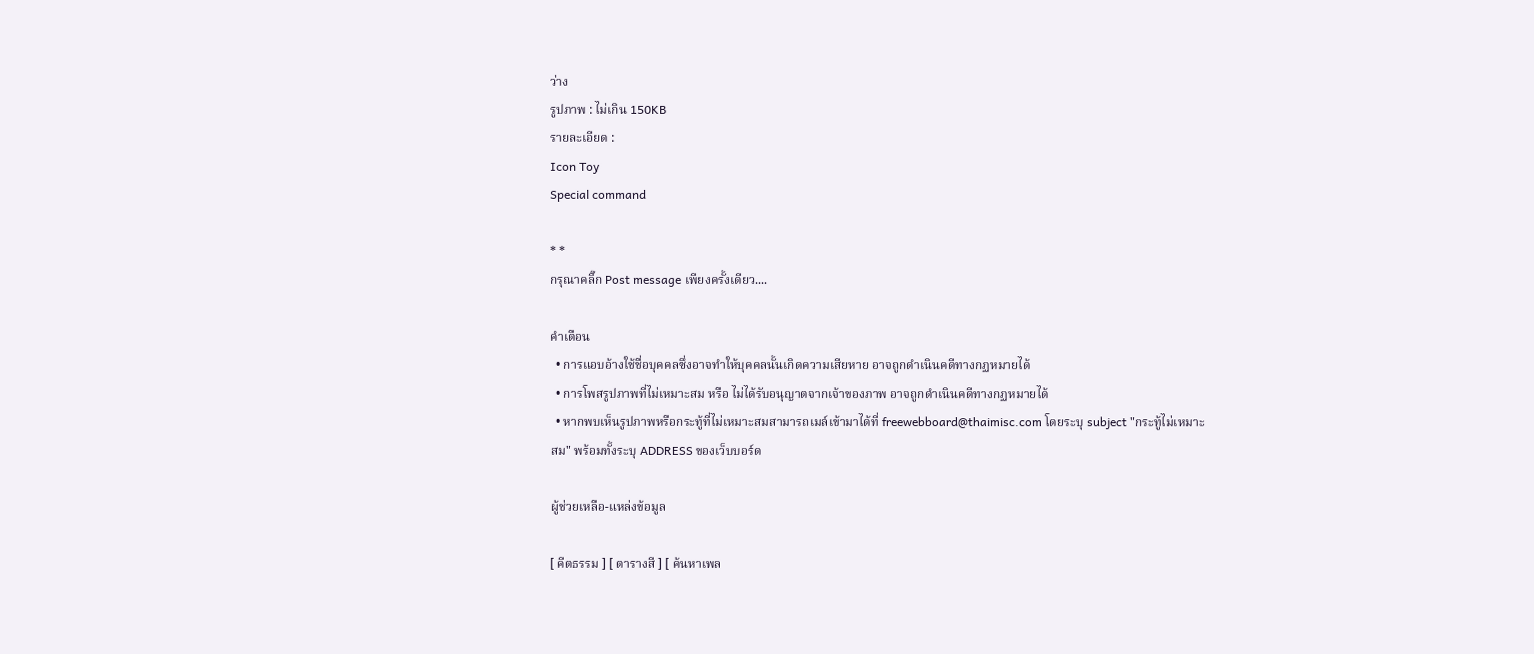ว่าง
รูปภาพ : ไม่เกิน 150KB
รายละเอียด :
Icon Toy
Special command

* *
กรุณาคลิ๊ก Post message เพียงครั้งเดียว....

คำเตือน
  • การแอบอ้างใช้ชื่อบุคคลซึ่งอาจทำให้บุคคลนั้นเกิดความเสียหาย อาจถูกดำเนินคดีทางกฏหมายได้
  • การโพสรูปภาพที่ไม่เหมาะสม หรือ ไม่ได้รับอนุญาตจากเจ้าของภาพ อาจถูกดำเนินคดีทางกฏหมายได้
  • หากพบเห็นรูปภาพหรือกระทู้ที่ไม่เหมาะสมสามารถเมล์เข้ามาได้ที่ freewebboard@thaimisc.com โดยระบุ subject "กระทู้ไม่เหมาะสม" พร้อมทั้งระบุ ADDRESS ของเว็บบอร์ด

ผู้ช่วยเหลือ-แหล่งข้อมูล

[ คีตธรรม ] [ ตารางสี ] [ ค้นหาเพล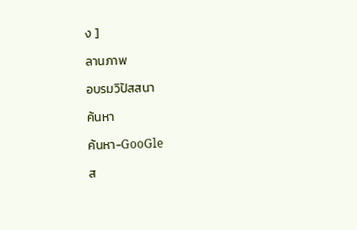ง ]

ลานภาพ

อบรมวิปัสสนา

ค้นหา

ค้นหา-GooGle

ส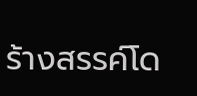ร้างสรรค์โด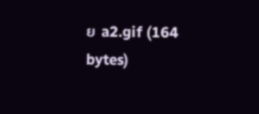ย a2.gif (164 bytes)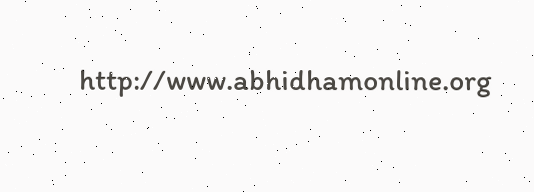http://www.abhidhamonline.org